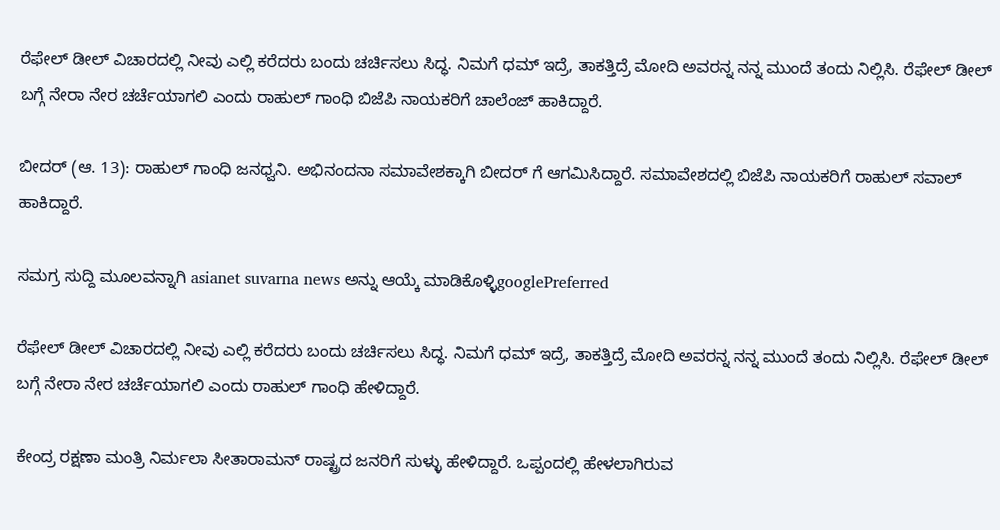ರೆಫೇಲ್ ಡೀಲ್ ವಿಚಾರದಲ್ಲಿ ನೀವು ಎಲ್ಲಿ ಕರೆದರು ಬಂದು ಚರ್ಚಿಸಲು ಸಿದ್ಧ. ನಿಮಗೆ ಧಮ್ ಇದ್ರೆ, ತಾಕತ್ತಿದ್ರೆ ಮೋದಿ ಅವರನ್ನ ನನ್ನ ಮುಂದೆ ತಂದು ನಿಲ್ಲಿಸಿ. ರೆಫೇಲ್ ಡೀಲ್ ಬಗ್ಗೆ ನೇರಾ ನೇರ ಚರ್ಚೆಯಾಗಲಿ ಎಂದು ರಾಹುಲ್ ಗಾಂಧಿ ಬಿಜೆಪಿ ನಾಯಕರಿಗೆ ಚಾಲೆಂಜ್ ಹಾಕಿದ್ದಾರೆ.

ಬೀದರ್ (ಆ. 13): ರಾಹುಲ್ ಗಾಂಧಿ ಜನಧ್ವನಿ. ಅಭಿನಂದನಾ ಸಮಾವೇಶಕ್ಕಾಗಿ ಬೀದರ್ ಗೆ ಆಗಮಿಸಿದ್ದಾರೆ. ಸಮಾವೇಶದಲ್ಲಿ ಬಿಜೆಪಿ ನಾಯಕರಿಗೆ ರಾಹುಲ್ ಸವಾಲ್ ಹಾಕಿದ್ದಾರೆ.

ಸಮಗ್ರ ಸುದ್ದಿ ಮೂಲವನ್ನಾಗಿ asianet suvarna news ಅನ್ನು ಆಯ್ಕೆ ಮಾಡಿಕೊಳ್ಳಿgooglePreferred

ರೆಫೇಲ್ ಡೀಲ್ ವಿಚಾರದಲ್ಲಿ ನೀವು ಎಲ್ಲಿ ಕರೆದರು ಬಂದು ಚರ್ಚಿಸಲು ಸಿದ್ಧ. ನಿಮಗೆ ಧಮ್ ಇದ್ರೆ, ತಾಕತ್ತಿದ್ರೆ ಮೋದಿ ಅವರನ್ನ ನನ್ನ ಮುಂದೆ ತಂದು ನಿಲ್ಲಿಸಿ. ರೆಫೇಲ್ ಡೀಲ್ ಬಗ್ಗೆ ನೇರಾ ನೇರ ಚರ್ಚೆಯಾಗಲಿ ಎಂದು ರಾಹುಲ್ ಗಾಂಧಿ ಹೇಳಿದ್ದಾರೆ.

ಕೇಂದ್ರ ರಕ್ಷಣಾ ಮಂತ್ರಿ ನಿರ್ಮಲಾ ಸೀತಾರಾಮನ್ ರಾಷ್ಟ್ರದ ಜನರಿಗೆ ಸುಳ್ಳು ಹೇಳಿದ್ದಾರೆ. ಒಪ್ಪಂದಲ್ಲಿ ಹೇಳಲಾಗಿರುವ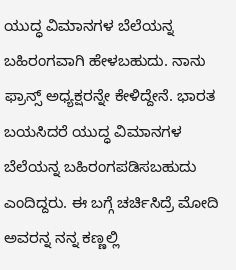ಯುದ್ಧ ವಿಮಾನಗಳ ಬೆಲೆಯನ್ನ ಬಹಿರಂಗವಾಗಿ ಹೇಳಬಹುದು. ನಾನು ಫ್ರಾನ್ಸ್ ಅಧ್ಯಕ್ಷರನ್ನೇ ಕೇಳಿದ್ದೇನೆ. ಭಾರತ ಬಯಸಿದರೆ ಯುದ್ಧ ವಿಮಾನಗಳ ಬೆಲೆಯನ್ನ ಬಹಿರಂಗಪಡಿಸಬಹುದು ಎಂದಿದ್ದರು. ಈ ಬಗ್ಗೆ ಚರ್ಚಿಸಿದ್ರೆ ಮೋದಿ ಅವರನ್ನ ನನ್ನ ಕಣ್ಣಲ್ಲಿ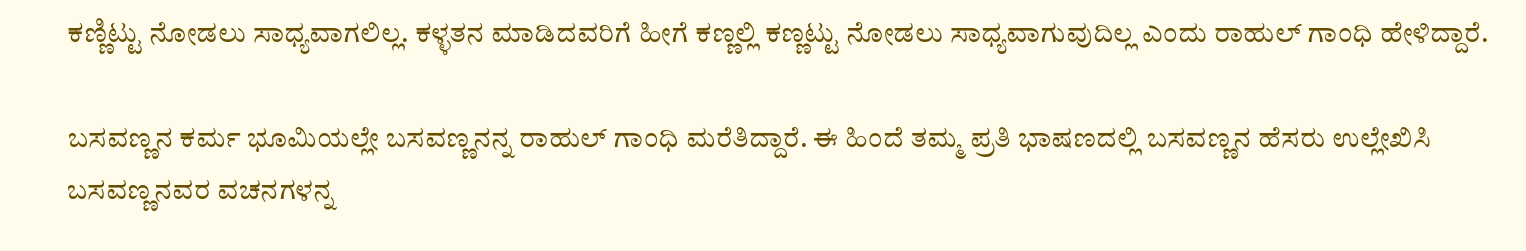ಕಣ್ಣಿಟ್ಟು ನೋಡಲು ಸಾಧ್ಯವಾಗಲಿಲ್ಲ. ಕಳ್ಳತನ ಮಾಡಿದವರಿಗೆ ಹೀಗೆ ಕಣ್ಣಲ್ಲಿ ಕಣ್ಣಟ್ಟು ನೋಡಲು ಸಾಧ್ಯವಾಗುವುದಿಲ್ಲ ಎಂದು ರಾಹುಲ್ ಗಾಂಧಿ ಹೇಳಿದ್ದಾರೆ.

ಬಸವಣ್ಣನ ಕರ್ಮ ಭೂಮಿಯಲ್ಲೇ ಬಸವಣ್ಣನನ್ನ ರಾಹುಲ್ ಗಾಂಧಿ ಮರೆತಿದ್ದಾರೆ. ಈ ಹಿಂದೆ ತಮ್ಮ ಪ್ರತಿ ಭಾಷಣದಲ್ಲಿ ಬಸವಣ್ಣನ ಹೆಸರು ಉಲ್ಲೇಖಿಸಿ ಬಸವಣ್ಣನವರ ವಚನಗಳನ್ನ‌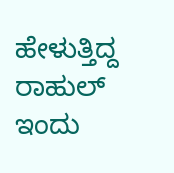ಹೇಳುತ್ತಿದ್ದ ರಾಹುಲ್ ಇಂದು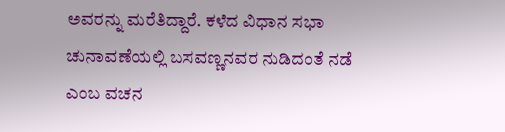ಅವರನ್ನು ಮರೆತಿದ್ದಾರೆ. ಕಳೆದ ವಿಧಾನ ಸಭಾ ಚುನಾವಣೆಯಲ್ಲಿ ಬಸವಣ್ಣನವರ ನುಡಿದಂತೆ ನಡೆ ಎಂಬ ವಚನ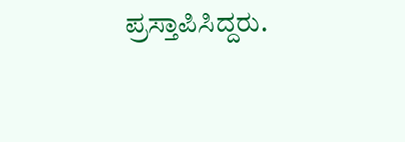ಪ್ರಸ್ತಾಪಿಸಿದ್ದರು.